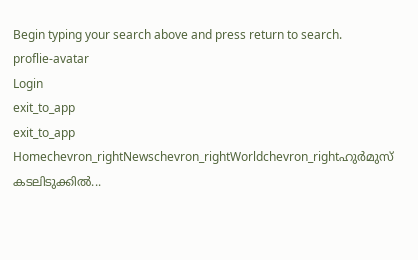Begin typing your search above and press return to search.
proflie-avatar
Login
exit_to_app
exit_to_app
Homechevron_rightNewschevron_rightWorldchevron_rightഹുർമുസ് കടലിടുക്കിൽ...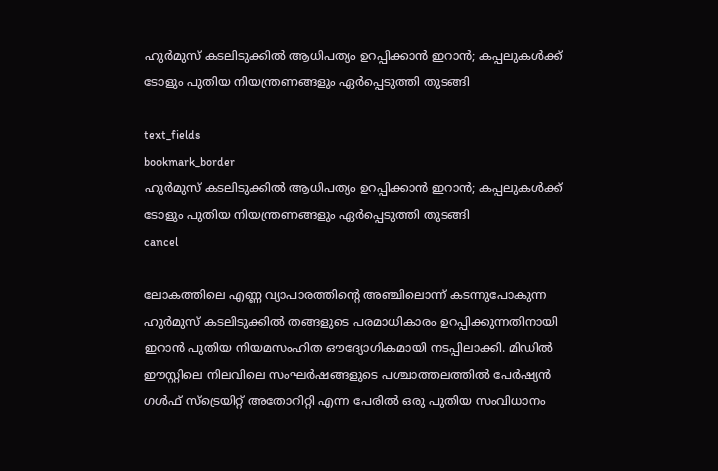ഹുർമുസ് കടലിടുക്കിൽ ആധിപത്യം ഉറപ്പിക്കാൻ ഇറാൻ; കപ്പലുകൾക്ക് ടോളും പുതിയ നിയന്ത്രണങ്ങളും ഏർപ്പെടുത്തി തുടങ്ങി

text_fields
bookmark_border
ഹുർമുസ് കടലിടുക്കിൽ ആധിപത്യം ഉറപ്പിക്കാൻ ഇറാൻ; കപ്പലുകൾക്ക് ടോളും പുതിയ നിയന്ത്രണങ്ങളും ഏർപ്പെടുത്തി തുടങ്ങി
cancel

ലോകത്തിലെ എണ്ണ വ്യാപാരത്തിന്റെ അഞ്ചിലൊന്ന് കടന്നുപോകുന്ന ഹുർമുസ് കടലിടുക്കിൽ തങ്ങളുടെ പരമാധികാരം ഉറപ്പിക്കുന്നതിനായി ഇറാൻ പുതിയ നിയമസംഹിത ഔദ്യോഗികമായി നടപ്പിലാക്കി. മിഡിൽ ഈസ്റ്റിലെ നിലവിലെ സംഘർഷങ്ങളുടെ പശ്ചാത്തലത്തിൽ പേർഷ്യൻ ഗൾഫ് സ്ട്രെയിറ്റ് അതോറിറ്റി എന്ന പേരിൽ ഒരു പുതിയ സംവിധാനം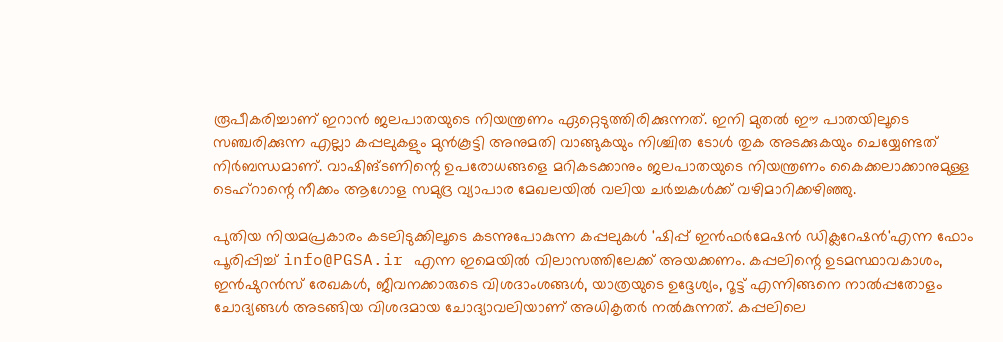രൂപീകരിച്ചാണ് ഇറാൻ ജലപാതയുടെ നിയന്ത്രണം ഏറ്റെടുത്തിരിക്കുന്നത്. ഇനി മുതൽ ഈ പാതയിലൂടെ സഞ്ചരിക്കുന്ന എല്ലാ കപ്പലുകളും മുൻകൂട്ടി അനുമതി വാങ്ങുകയും നിശ്ചിത ടോൾ തുക അടക്കുകയും ചെയ്യേണ്ടത് നിർബന്ധമാണ്. വാഷിങ്ടണിന്റെ ഉപരോധങ്ങളെ മറികടക്കാനും ജലപാതയുടെ നിയന്ത്രണം കൈക്കലാക്കാനുമുള്ള ടെഹ്‌റാന്റെ നീക്കം ആഗോള സമുദ്ര വ്യാപാര മേഖലയിൽ വലിയ ചർച്ചകൾക്ക് വഴിമാറിക്കഴിഞ്ഞു.

പുതിയ നിയമപ്രകാരം കടലിടുക്കിലൂടെ കടന്നുപോകുന്ന കപ്പലുകൾ 'ഷിപ്പ് ഇൻഫർമേഷൻ ഡിക്ലറേഷൻ'എന്ന ഫോം പൂരിപ്പിച്ച് info@PGSA.ir എന്ന ഇമെയിൽ വിലാസത്തിലേക്ക് അയക്കണം. കപ്പലിന്റെ ഉടമസ്ഥാവകാശം, ഇൻഷുറൻസ് രേഖകൾ, ജീവനക്കാരുടെ വിശദാംശങ്ങൾ, യാത്രയുടെ ഉദ്ദേശ്യം, റൂട്ട് എന്നിങ്ങനെ നാൽപ്പതോളം ചോദ്യങ്ങൾ അടങ്ങിയ വിശദമായ ചോദ്യാവലിയാണ് അധികൃതർ നൽകുന്നത്. കപ്പലിലെ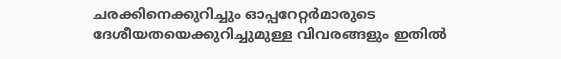ചരക്കിനെക്കുറിച്ചും ഓപ്പറേറ്റർമാരുടെ ദേശീയതയെക്കുറിച്ചുമുള്ള വിവരങ്ങളും ഇതിൽ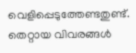വെളിപ്പെടുത്തേണ്ടതുണ്ട്. തെറ്റായ വിവരങ്ങൾ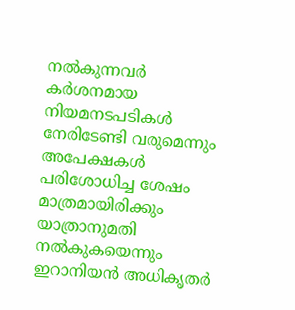നൽകുന്നവർ കർശനമായ നിയമനടപടികൾ നേരിടേണ്ടി വരുമെന്നും അപേക്ഷകൾ പരിശോധിച്ച ശേഷം മാത്രമായിരിക്കും യാത്രാനുമതി നൽകുകയെന്നും ഇറാനിയൻ അധികൃതർ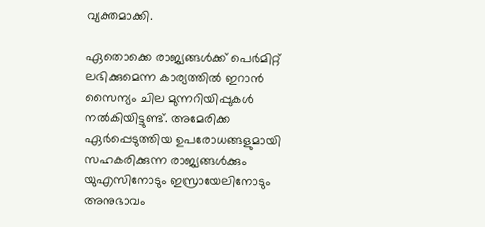വ്യക്തമാക്കി.

ഏതൊക്കെ രാജ്യങ്ങൾക്ക് പെർമിറ്റ് ലഭിക്കുമെന്ന കാര്യത്തിൽ ഇറാൻ സൈന്യം ചില മുന്നറിയിപ്പുകൾ നൽകിയിട്ടുണ്ട്. അമേരിക്ക ഏർപ്പെടുത്തിയ ഉപരോധങ്ങളുമായി സഹകരിക്കുന്ന രാജ്യങ്ങൾക്കും യുഎസിനോടും ഇസ്രായേലിനോടും അനുഭാവം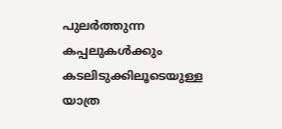പുലർത്തുന്ന കപ്പലുകൾക്കും കടലിടുക്കിലൂടെയുള്ള യാത്ര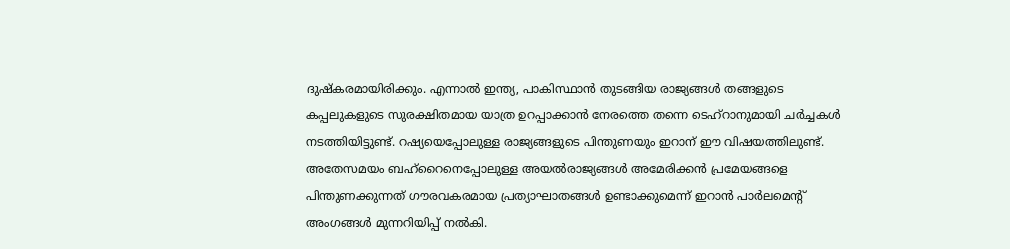ദുഷ്കരമായിരിക്കും. എന്നാൽ ഇന്ത്യ, പാകിസ്ഥാൻ തുടങ്ങിയ രാജ്യങ്ങൾ തങ്ങളുടെ കപ്പലുകളുടെ സുരക്ഷിതമായ യാത്ര ഉറപ്പാക്കാൻ നേരത്തെ തന്നെ ടെഹ്‌റാനുമായി ചർച്ചകൾ നടത്തിയിട്ടുണ്ട്. റഷ്യയെപ്പോലുള്ള രാജ്യങ്ങളുടെ പിന്തുണയും ഇറാന് ഈ വിഷയത്തിലുണ്ട്. അതേസമയം ബഹ്‌റൈനെപ്പോലുള്ള അയൽരാജ്യങ്ങൾ അമേരിക്കൻ പ്രമേയങ്ങളെ പിന്തുണക്കുന്നത് ഗൗരവകരമായ പ്രത്യാഘാതങ്ങൾ ഉണ്ടാക്കുമെന്ന് ഇറാൻ പാർലമെന്റ് അംഗങ്ങൾ മുന്നറിയിപ്പ് നൽകി.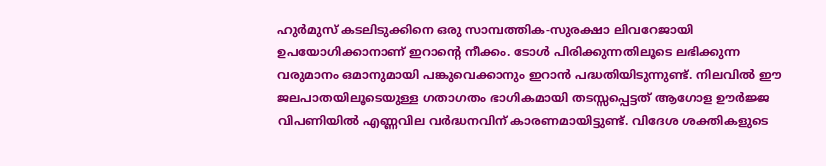ഹുർമുസ് കടലിടുക്കിനെ ഒരു സാമ്പത്തിക-സുരക്ഷാ ലിവറേജായി ഉപയോഗിക്കാനാണ് ഇറാന്റെ നീക്കം. ടോൾ പിരിക്കുന്നതിലൂടെ ലഭിക്കുന്ന വരുമാനം ഒമാനുമായി പങ്കുവെക്കാനും ഇറാൻ പദ്ധതിയിടുന്നുണ്ട്. നിലവിൽ ഈ ജലപാതയിലൂടെയുള്ള ഗതാഗതം ഭാഗികമായി തടസ്സപ്പെട്ടത് ആഗോള ഊർജ്ജ വിപണിയിൽ എണ്ണവില വർദ്ധനവിന് കാരണമായിട്ടുണ്ട്. വിദേശ ശക്തികളുടെ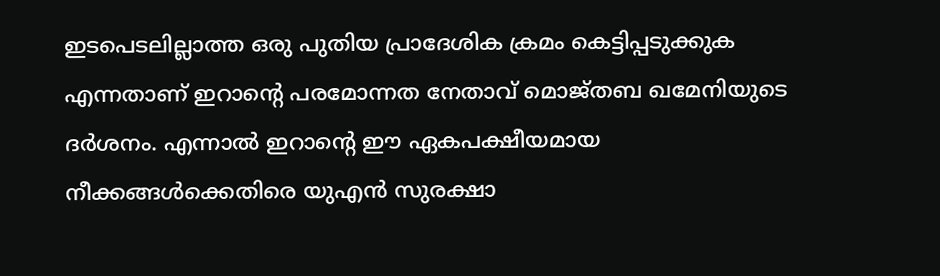ഇടപെടലില്ലാത്ത ഒരു പുതിയ പ്രാദേശിക ക്രമം കെട്ടിപ്പടുക്കുക എന്നതാണ് ഇറാന്റെ പരമോന്നത നേതാവ് മൊജ്തബ ഖമേനിയുടെ ദർശനം. എന്നാൽ ഇറാന്റെ ഈ ഏകപക്ഷീയമായ നീക്കങ്ങൾക്കെതിരെ യുഎൻ സുരക്ഷാ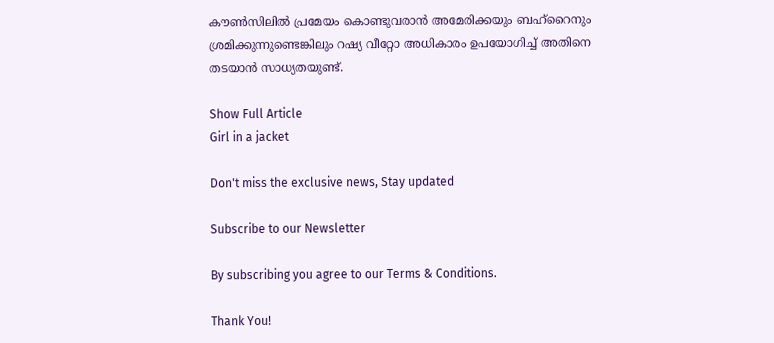കൗൺസിലിൽ പ്രമേയം കൊണ്ടുവരാൻ അമേരിക്കയും ബഹ്‌റൈനും ശ്രമിക്കുന്നുണ്ടെങ്കിലും റഷ്യ വീറ്റോ അധികാരം ഉപയോഗിച്ച് അതിനെ തടയാൻ സാധ്യതയുണ്ട്.

Show Full Article
Girl in a jacket

Don't miss the exclusive news, Stay updated

Subscribe to our Newsletter

By subscribing you agree to our Terms & Conditions.

Thank You!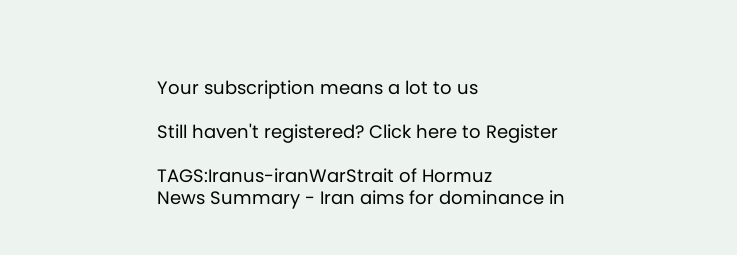Your subscription means a lot to us

Still haven't registered? Click here to Register

TAGS:Iranus-iranWarStrait of Hormuz
News Summary - Iran aims for dominance in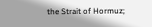the Strait of Hormuz;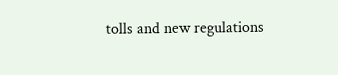tolls and new regulations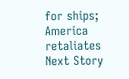for ships; America retaliates
Next Story